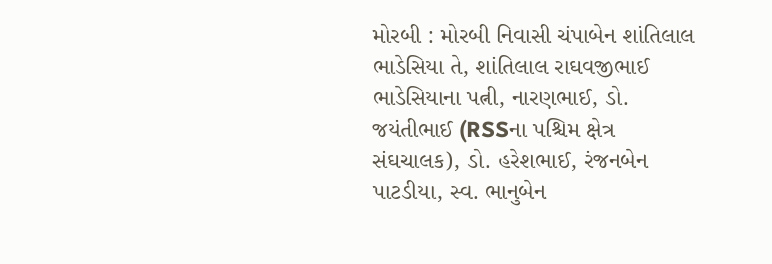મોરબી : મોરબી નિવાસી ચંપાબેન શાંતિલાલ ભાડેસિયા તે, શાંતિલાલ રાઘવજીભાઈ ભાડેસિયાના પત્ની, નારણભાઈ, ડો. જયંતીભાઈ (RSSના પશ્ચિમ ક્ષેત્ર સંઘચાલક), ડો. હરેશભાઈ, રંજનબેન પાટડીયા, સ્વ. ભાનુબેન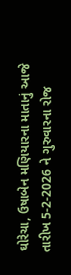ઘોરેચા, ઉષાબેન મણિયારના માતાનું આજે તારીખ 5-2-2026 ને ગુરુવારના રોજ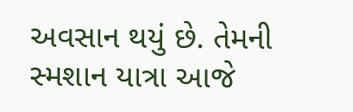અવસાન થયું છે. તેમની સ્મશાન યાત્રા આજે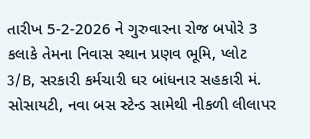તારીખ 5-2-2026 ને ગુરુવારના રોજ બપોરે 3 કલાકે તેમના નિવાસ સ્થાન પ્રણવ ભૂમિ, પ્લોટ 3/B, સરકારી કર્મચારી ઘર બાંધનાર સહકારી મં. સોસાયટી, નવા બસ સ્ટેન્ડ સામેથી નીકળી લીલાપર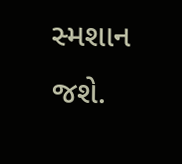સ્મશાન જશે.